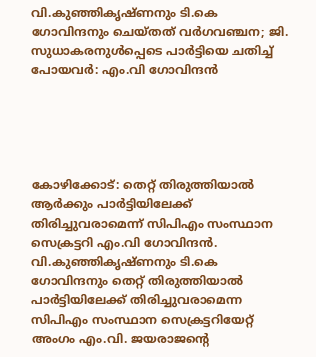വി.കുഞ്ഞികൃഷ്ണനും ടി.കെ ഗോവിന്ദനും ചെയ്തത് വര്‍ഗവഞ്ചന; ജി. സുധാകരനുള്‍പ്പെടെ പാര്‍ട്ടിയെ ചതിച്ച് പോയവർ: എം.വി ഗോവിന്ദന്‍





കോഴിക്കോട്: തെറ്റ് തിരുത്തിയാല്‍ ആര്‍ക്കും പാര്‍ട്ടിയിലേക്ക് തിരിച്ചുവരാമെന്ന് സിപിഎം സംസ്ഥാന സെക്രട്ടറി എം.വി ഗോവിന്ദന്‍. വി.കുഞ്ഞികൃഷ്ണനും ടി.കെ ഗോവിന്ദനും തെറ്റ് തിരുത്തിയാല്‍ പാര്‍ട്ടിയിലേക്ക് തിരിച്ചുവരാമെന്ന സിപിഎം സംസ്ഥാന സെക്രട്ടറിയേറ്റ് അംഗം എം.വി. ജയരാജന്റെ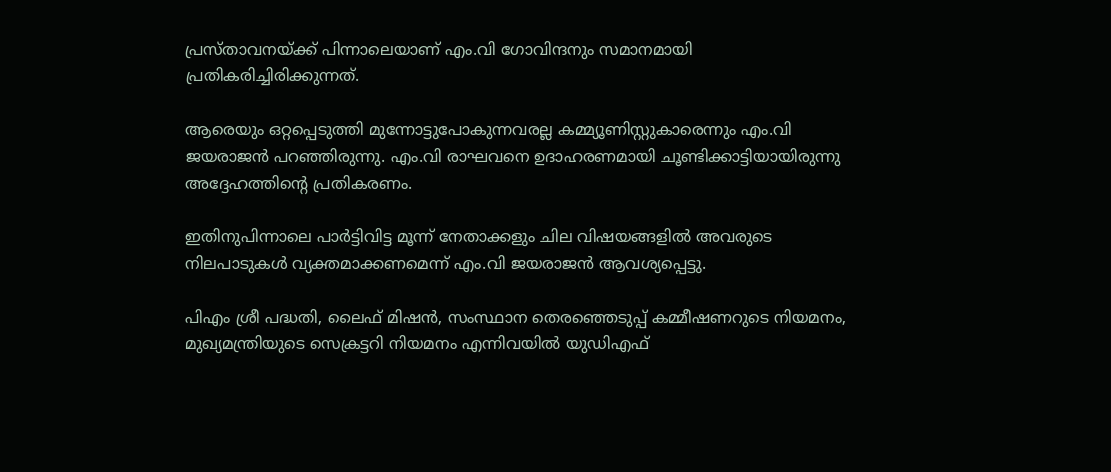പ്രസ്താവനയ്ക്ക് പിന്നാലെയാണ് എം.വി ഗോവിന്ദനും സമാനമായി പ്രതികരിച്ചിരിക്കുന്നത്.

ആരെയും ഒറ്റപ്പെടുത്തി മുന്നോട്ടുപോകുന്നവരല്ല കമ്മ്യൂണിസ്റ്റുകാരെന്നും എം.വി ജയരാജന്‍ പറഞ്ഞിരുന്നു. എം.വി രാഘവനെ ഉദാഹരണമായി ചൂണ്ടിക്കാട്ടിയായിരുന്നു അദ്ദേഹത്തിന്റെ പ്രതികരണം.

ഇതിനുപിന്നാലെ പാര്‍ട്ടിവിട്ട മൂന്ന് നേതാക്കളും ചില വിഷയങ്ങളില്‍ അവരുടെ നിലപാടുകള്‍ വ്യക്തമാക്കണമെന്ന് എം.വി ജയരാജന്‍ ആവശ്യപ്പെട്ടു.

പിഎം ശ്രീ പദ്ധതി, ലൈഫ് മിഷന്‍, സംസ്ഥാന തെരഞ്ഞെടുപ്പ് കമ്മീഷണറുടെ നിയമനം, മുഖ്യമന്ത്രിയുടെ സെക്രട്ടറി നിയമനം എന്നിവയില്‍ യുഡിഎഫ്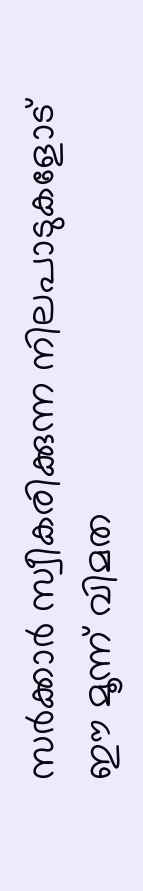സര്‍ക്കാര്‍ സ്വീകരിക്കുന്ന നിലപാടുകളോട് ഈ മൂന്ന് വിമത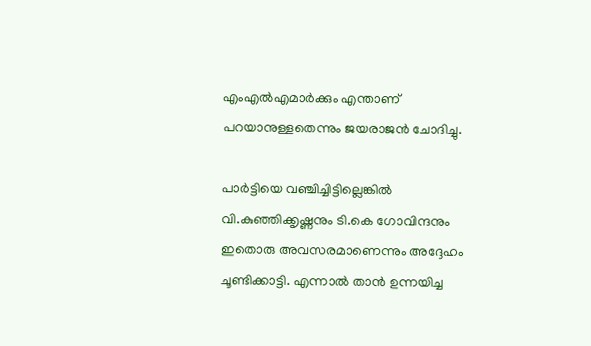എംഎല്‍എമാര്‍ക്കും എന്താണ് പറയാനുള്ളതെന്നും ജയരാജന്‍ ചോദിച്ചു.

പാര്‍ട്ടിയെ വഞ്ചിച്ചിട്ടില്ലെങ്കില്‍ വി.കുഞ്ഞിക്കൃഷ്ണനും ടി.കെ ഗോവിന്ദനും ഇതൊരു അവസരമാണെന്നും അദ്ദേഹം ചൂണ്ടിക്കാട്ടി. എന്നാല്‍ താന്‍ ഉന്നയിച്ച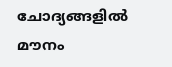ചോദ്യങ്ങളില്‍ മൗനം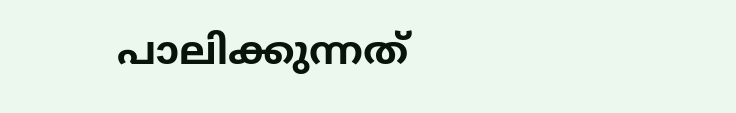പാലിക്കുന്നത്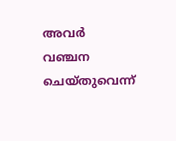അവര്‍ വഞ്ചന ചെയ്തുവെന്ന്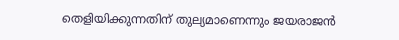തെളിയിക്കുന്നതിന് തുല്യമാണെന്നും ജയരാജന്‍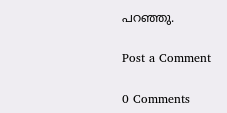പറഞ്ഞു.

Post a Comment

0 Comments